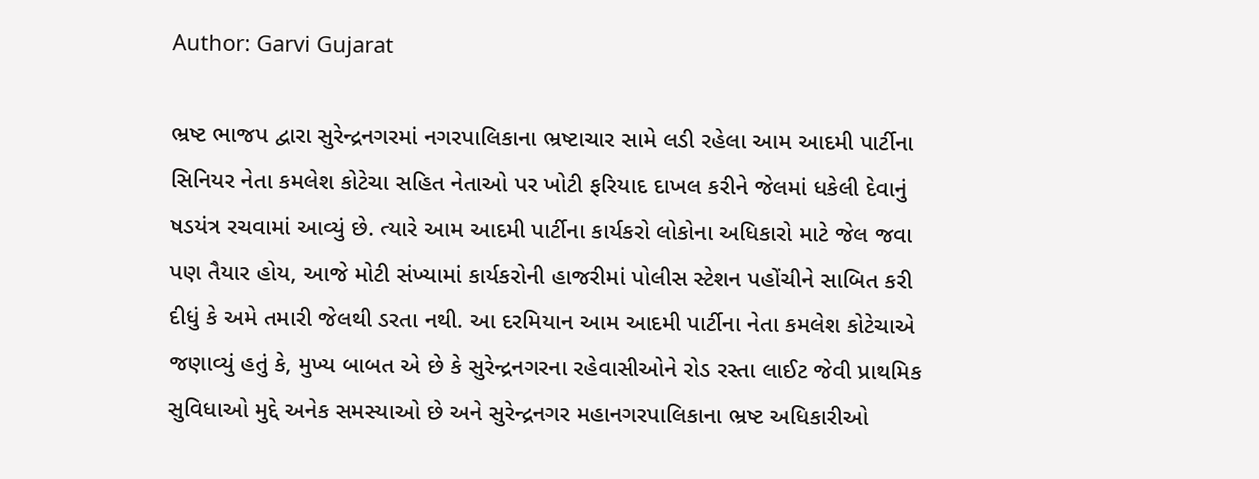Author: Garvi Gujarat

ભ્રષ્ટ ભાજપ દ્વારા સુરેન્દ્રનગરમાં નગરપાલિકાના ભ્રષ્ટાચાર સામે લડી રહેલા આમ આદમી પાર્ટીના સિનિયર નેતા કમલેશ કોટેચા સહિત નેતાઓ પર ખોટી ફરિયાદ દાખલ કરીને જેલમાં ધકેલી દેવાનું ષડયંત્ર રચવામાં આવ્યું છે. ત્યારે આમ આદમી પાર્ટીના કાર્યકરો લોકોના અધિકારો માટે જેલ જવા પણ તૈયાર હોય, આજે મોટી સંખ્યામાં કાર્યકરોની હાજરીમાં પોલીસ સ્ટેશન પહોંચીને સાબિત કરી દીધું કે અમે તમારી જેલથી ડરતા નથી. આ દરમિયાન આમ આદમી પાર્ટીના નેતા કમલેશ કોટેચાએ જણાવ્યું હતું કે, મુખ્ય બાબત એ છે કે સુરેન્દ્રનગરના રહેવાસીઓને રોડ રસ્તા લાઈટ જેવી પ્રાથમિક સુવિધાઓ મુદ્દે અનેક સમસ્યાઓ છે અને સુરેન્દ્રનગર મહાનગરપાલિકાના ભ્રષ્ટ અધિકારીઓ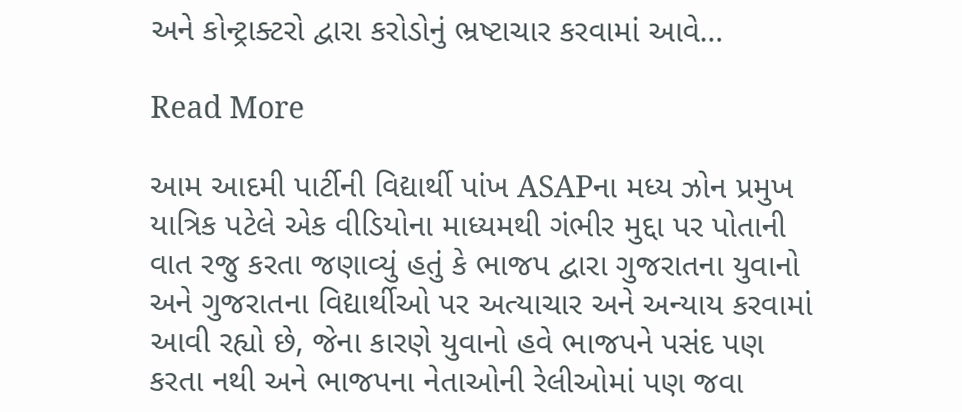અને કોન્ટ્રાક્ટરો દ્વારા કરોડોનું ભ્રષ્ટાચાર કરવામાં આવે…

Read More

આમ આદમી પાર્ટીની વિદ્યાર્થી પાંખ ASAPના મધ્ય ઝોન પ્રમુખ યાત્રિક પટેલે એક વીડિયોના માધ્યમથી ગંભીર મુદ્દા પર પોતાની વાત રજુ કરતા જણાવ્યું હતું કે ભાજપ દ્વારા ગુજરાતના યુવાનો અને ગુજરાતના વિદ્યાર્થીઓ પર અત્યાચાર અને અન્યાય કરવામાં આવી રહ્યો છે, જેના કારણે યુવાનો હવે ભાજપને પસંદ પણ કરતા નથી અને ભાજપના નેતાઓની રેલીઓમાં પણ જવા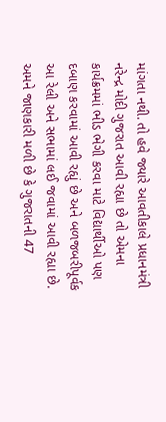માંગતા નથી. તો હવે જ્યારે આવતીકાલે પ્રધાનમંત્રી નરેન્દ્ર મોદી ગુજરાત આવી રહ્યા છે તો એમના કાર્યક્રમમાં ભીડ ભેગી કરવા માટે વિદ્યાર્થીઓ પણ દબાણ કરવામાં આવી રહ્યું છે અને બળજબરીપૂર્વક આ રેલી અને સભામાં લઈ જવામાં આવી રહ્યા છે. અમને જાણકારી મળી છે કે ગુજરાતની 47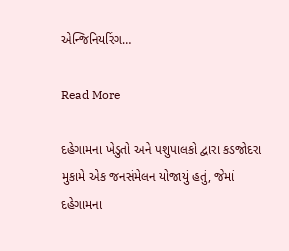એન્જિનિયરિંગ…

Read More

દહેગામના ખેડુતો અને પશુપાલકો દ્વારા કડજોદરા મુકામે એક જનસંમેલન યોજાયું હતું, જેમાં દહેગામના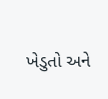ખેડુતો અને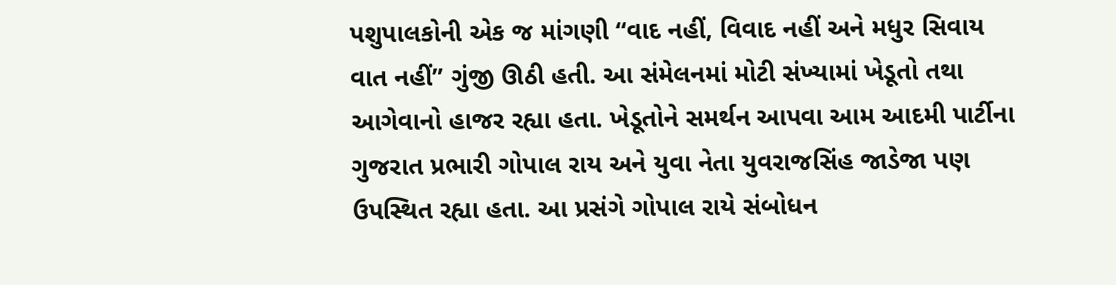પશુપાલકોની એક જ માંગણી “વાદ નહીં, વિવાદ નહીં અને મધુર સિવાય વાત નહીં” ગુંજી ઊઠી હતી. આ સંમેલનમાં મોટી સંખ્યામાં ખેડૂતો તથા આગેવાનો હાજર રહ્યા હતા. ખેડૂતોને સમર્થન આપવા આમ આદમી પાર્ટીના ગુજરાત પ્રભારી ગોપાલ રાય અને યુવા નેતા યુવરાજસિંહ જાડેજા પણ ઉપસ્થિત રહ્યા હતા. આ પ્રસંગે ગોપાલ રાયે સંબોધન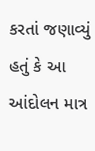કરતાં જણાવ્યું હતું કે આ આંદોલન માત્ર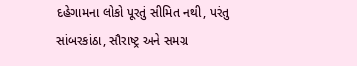દહેગામના લોકો પૂરતું સીમિત નથી, પરંતુ સાંબરકાંઠા, સૌરાષ્ટ્ર અને સમગ્ર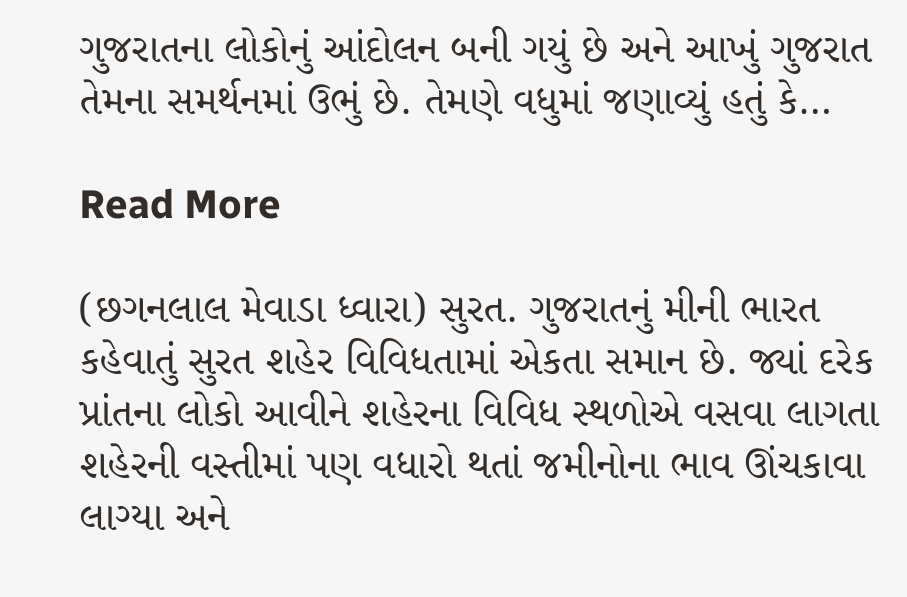ગુજરાતના લોકોનું આંદોલન બની ગયું છે અને આખું ગુજરાત તેમના સમર્થનમાં ઉભું છે. તેમણે વધુમાં જણાવ્યું હતું કે…

Read More

(છગનલાલ મેવાડા ધ્વારા) સુરત. ગુજરાતનું મીની ભારત કહેવાતું સુરત શહેર વિવિધતામાં એકતા સમાન છે. જ્યાં દરેક પ્રાંતના લોકો આવીને શહેરના વિવિધ સ્થળોએ વસવા લાગતા શહેરની વસ્તીમાં પણ વધારો થતાં જમીનોના ભાવ ઊંચકાવા લાગ્યા અને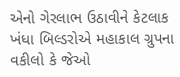એનો ગેરલાભ ઉઠાવીને કેટલાક ખંધા બિલ્ડરોએ મહાકાલ ગ્રુપના વકીલો કે જેઓ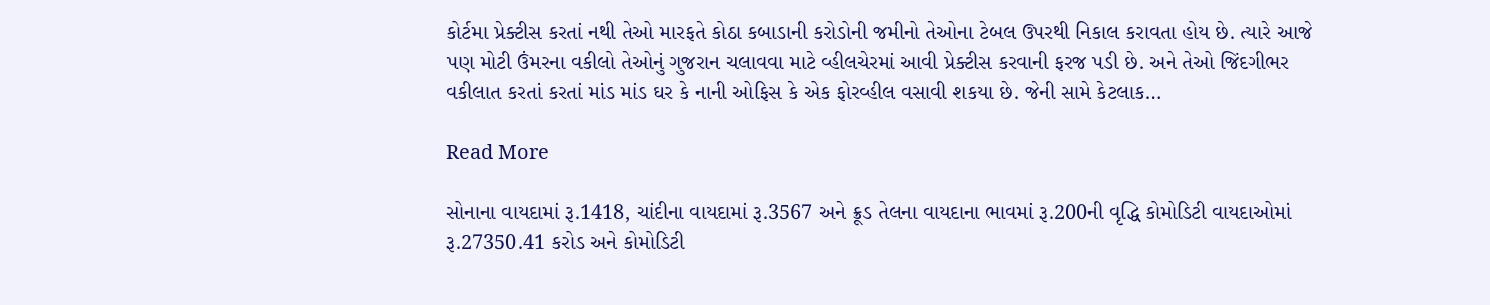કોર્ટમા પ્રેક્ટીસ કરતાં નથી તેઓ મારફતે કોઠા કબાડાની કરોડોની જમીનો તેઓના ટેબલ ઉપરથી નિકાલ કરાવતા હોય છે. ત્યારે આજે પણ મોટી ઉંમરના વકીલો તેઓનું ગુજરાન ચલાવવા માટે વ્હીલચેરમાં આવી પ્રેક્ટીસ કરવાની ફરજ પડી છે. અને તેઓ જિંદગીભર વકીલાત કરતાં કરતાં માંડ માંડ ઘર કે નાની ઓફિસ કે એક ફોરવ્હીલ વસાવી શકયા છે. જેની સામે કેટલાક…

Read More

સોનાના વાયદામાં રૂ.1418, ચાંદીના વાયદામાં રૂ.3567 અને ક્રૂડ તેલના વાયદાના ભાવમાં રૂ.200ની વૃદ્ધિ કોમોડિટી વાયદાઓમાં રૂ.27350.41 કરોડ અને કોમોડિટી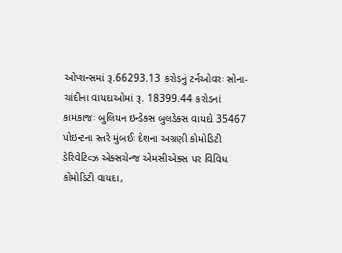ઓપ્શન્સમાં રૂ.66293.13 કરોડનું ટર્નઓવરઃ સોના-ચાંદીના વાયદાઓમાં રૂ. 18399.44 કરોડનાં કામકાજઃ બુલિયન ઇન્ડેક્સ બુલડેક્સ વાયદો 35467 પોઇન્ટના સ્તરે મુંબઈઃ દેશના અગ્રણી કોમોડિટી ડેરિવેટિવ્ઝ એક્સચેન્જ એમસીએક્સ પર વિવિધ કોમોડિટી વાયદા,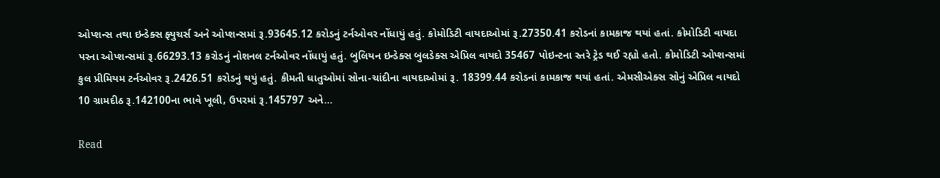ઓપ્શન્સ તથા ઇન્ડેક્સ ફ્યુચર્સ અને ઓપ્શન્સમાં રૂ.93645.12 કરોડનું ટર્નઓવર નોંધાયું હતું. કોમોડિટી વાયદાઓમાં રૂ.27350.41 કરોડનાં કામકાજ થયાં હતાં. કોમોડિટી વાયદા પરના ઓપ્શન્સમાં રૂ.66293.13 કરોડનું નોશનલ ટર્નઓવર નોંધાયું હતું. બુલિયન ઇન્ડેક્સ બુલડેક્સ એપ્રિલ વાયદો 35467 પોઇન્ટના સ્તરે ટ્રેડ થઈ રહ્યો હતો. કોમોડિટી ઓપ્શન્સમાં કુલ પ્રીમિયમ ટર્નઓવર રૂ.2426.51 કરોડનું થયું હતું. કીમતી ધાતુઓમાં સોના-ચાંદીના વાયદાઓમાં રૂ. 18399.44 કરોડનાં કામકાજ થયાં હતાં. એમસીએક્સ સોનું એપ્રિલ વાયદો 10 ગ્રામદીઠ રૂ.142100ના ભાવે ખૂલી, ઉપરમાં રૂ.145797 અને…

Read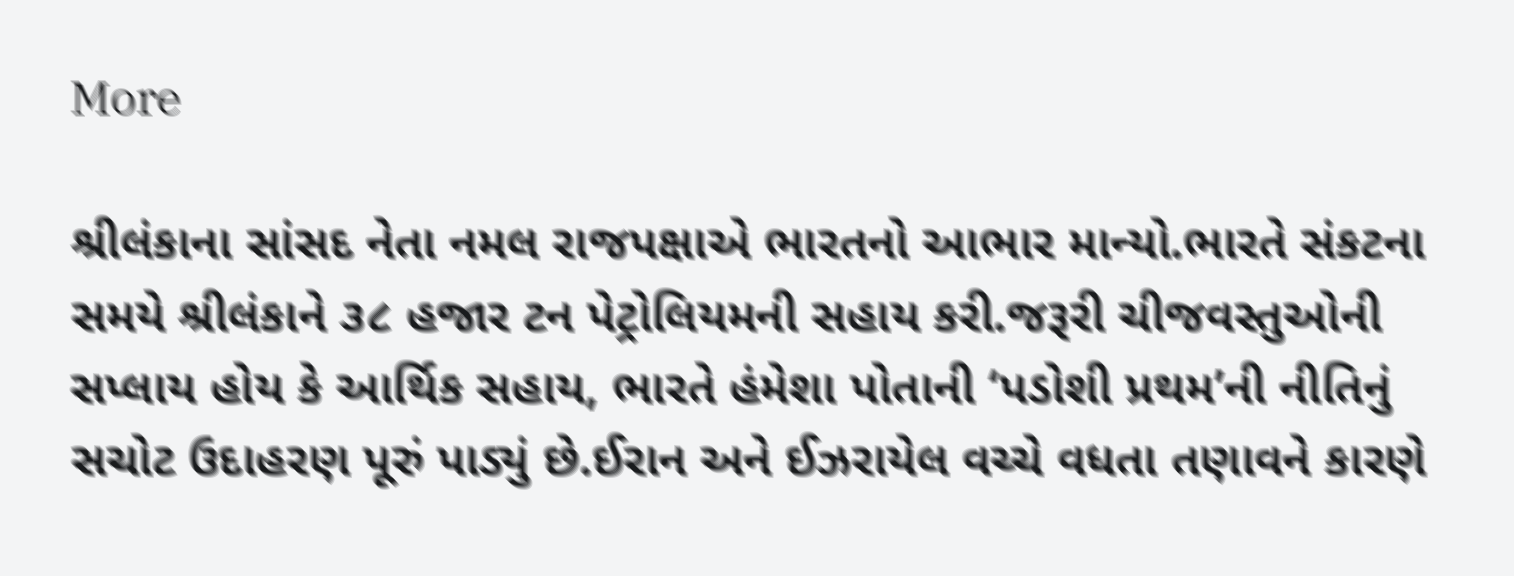More

શ્રીલંકાના સાંસદ નેતા નમલ રાજપક્ષાએ ભારતનો આભાર માન્યો.ભારતે સંકટના સમયે શ્રીલંકાને ૩૮ હજાર ટન પેટ્રોલિયમની સહાય કરી.જરૂરી ચીજવસ્તુઓની સપ્લાય હોય કે આર્થિક સહાય, ભારતે હંમેશા પોતાની ‘પડોશી પ્રથમ’ની નીતિનું સચોટ ઉદાહરણ પૂરું પાડ્યું છે.ઈરાન અને ઈઝરાયેલ વચ્ચે વધતા તણાવને કારણે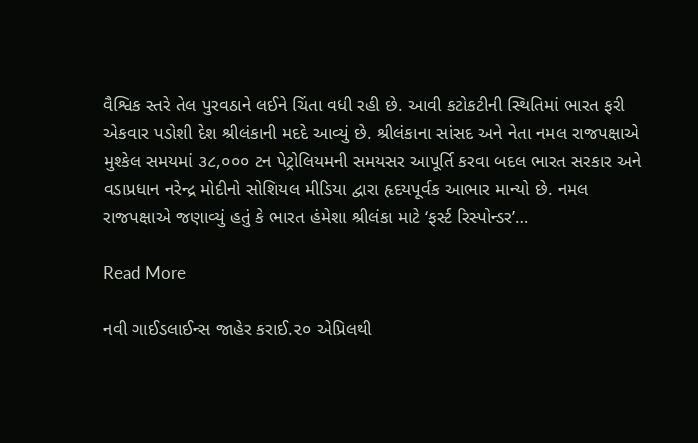વૈશ્વિક સ્તરે તેલ પુરવઠાને લઈને ચિંતા વધી રહી છે. આવી કટોકટીની સ્થિતિમાં ભારત ફરી એકવાર પડોશી દેશ શ્રીલંકાની મદદે આવ્યું છે. શ્રીલંકાના સાંસદ અને નેતા નમલ રાજપક્ષાએ મુશ્કેલ સમયમાં ૩૮,૦૦૦ ટન પેટ્રોલિયમની સમયસર આપૂર્તિ કરવા બદલ ભારત સરકાર અને વડાપ્રધાન નરેન્દ્ર મોદીનો સોશિયલ મીડિયા દ્વારા હૃદયપૂર્વક આભાર માન્યો છે. નમલ રાજપક્ષાએ જણાવ્યું હતું કે ભારત હંમેશા શ્રીલંકા માટે ‘ફર્સ્ટ રિસ્પોન્ડર’…

Read More

નવી ગાઈડલાઈન્સ જાહેર કરાઈ.૨૦ એપ્રિલથી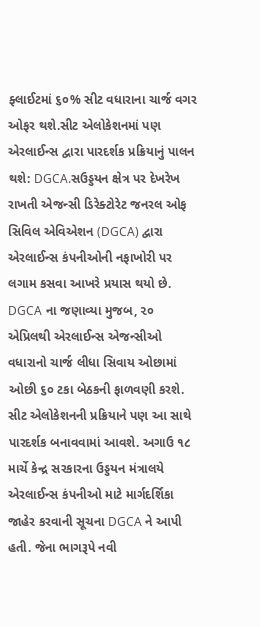ફ્લાઈટમાં ૬૦% સીટ વધારાના ચાર્જ વગર ઓફર થશે.સીટ એલોકેશનમાં પણ એરલાઈન્સ દ્વારા પારદર્શક પ્રક્રિયાનું પાલન થશે: DGCA.સઉડ્ડયન ક્ષેત્ર પર દેખરેખ રાખતી એજન્સી ડિરેક્ટોરેટ જનરલ ઓફ સિવિલ એવિએશન (DGCA) દ્વારા એરલાઈન્સ કંપનીઓની નફાખોરી પર લગામ કસવા આખરે પ્રયાસ થયો છે. DGCA ના જણાવ્યા મુજબ, ૨૦ એપ્રિલથી એરલાઈન્સ એજન્સીઓ વધારાનો ચાર્જ લીધા સિવાય ઓછામાં ઓછી ૬૦ ટકા બેઠકની ફાળવણી કરશે. સીટ એલોકેશનની પ્રક્રિયાને પણ આ સાથે પારદર્શક બનાવવામાં આવશે. અગાઉ ૧૮ માર્ચે કેન્દ્ર સરકારના ઉડ્ડયન મંત્રાલયે એરલાઈન્સ કંપનીઓ માટે માર્ગદર્શિકા જાહેર કરવાની સૂચના DGCA ને આપી હતી. જેના ભાગરૂપે નવી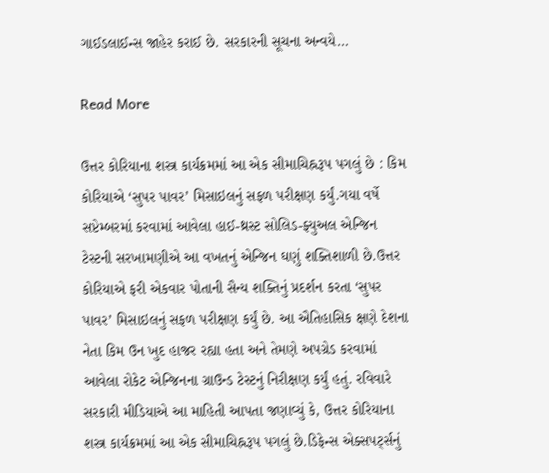ગાઈડલાઈન્સ જાહેર કરાઈ છે. સરકારની સૂચના અન્વયે…

Read More

ઉત્તર કોરિયાના શસ્ત્ર કાર્યક્રમમાં આ એક સીમાચિહ્નરૂપ પગલું છે : કિમ કોરિયાએ ‘સુપર પાવર’ મિસાઇલનું સફળ પરીક્ષણ કર્યું.ગયા વર્ષે સપ્ટેમ્બરમાં કરવામાં આવેલા હાઈ-થ્રસ્ટ સોલિડ-ફ્યુઅલ એન્જિન ટેસ્ટની સરખામણીએ આ વખતનું એન્જિન ઘણું શક્તિશાળી છે.ઉત્તર કોરિયાએ ફરી એકવાર પોતાની સૈન્ય શક્તિનું પ્રદર્શન કરતા ‘સુપર પાવર’ મિસાઇલનું સફળ પરીક્ષણ કર્યું છે. આ ઐતિહાસિક ક્ષણે દેશના નેતા કિમ ઉન ખુદ હાજર રહ્યા હતા અને તેમણે અપગ્રેડ કરવામાં આવેલા રોકેટ એન્જિનના ગ્રાઉન્ડ ટેસ્ટનું નિરીક્ષણ કર્યું હતું. રવિવારે સરકારી મીડિયાએ આ માહિતી આપતા જણાવ્યું કે, ઉત્તર કોરિયાના શસ્ત્ર કાર્યક્રમમાં આ એક સીમાચિહ્નરૂપ પગલું છે.ડિફેન્સ એક્સપર્ટ્સનું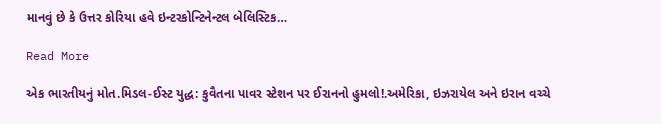માનવું છે કે ઉત્તર કોરિયા હવે ઇન્ટરકોન્ટિનેન્ટલ બેલિસ્ટિક…

Read More

એક ભારતીયનું મોત.મિડલ-ઈસ્ટ યુદ્ધ: કુવૈતના પાવર સ્ટેશન પર ઈરાનનો હુમલો!.અમેરિકા, ઇઝરાયેલ અને ઇરાન વચ્ચે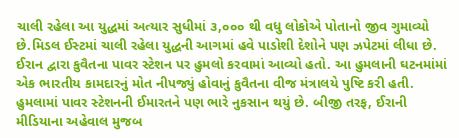ચાલી રહેલા આ યુદ્ધમાં અત્યાર સુધીમાં ૩,૦૦૦ થી વધુ લોકોએ પોતાનો જીવ ગુમાવ્યો છે.મિડલ ઈસ્ટમાં ચાલી રહેલા યુદ્ધની આગમાં હવે પાડોશી દેશોને પણ ઝપેટમાં લીધા છે. ઈરાન દ્વારા કુવૈતના પાવર સ્ટેશન પર હુમલો કરવામાં આવ્યો હતો. આ હુમલાની ઘટનમાંમાં એક ભારતીય કામદારનું મોત નીપજ્યું હોવાનું કુવૈતના વીજ મંત્રાલયે પુષ્ટિ કરી હતી. હુમલામાં પાવર સ્ટેશનની ઈમારતને પણ ભારે નુકસાન થયું છે. બીજી તરફ, ઈરાની મીડિયાના અહેવાલ મુજબ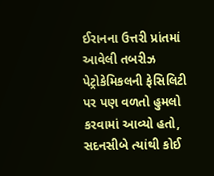ઈરાનના ઉત્તરી પ્રાંતમાં આવેલી તબરીઝ પેટ્રોકેમિકલની ફેસિલિટી પર પણ વળતો હુમલો કરવામાં આવ્યો હતો, સદનસીબે ત્યાંથી કોઈ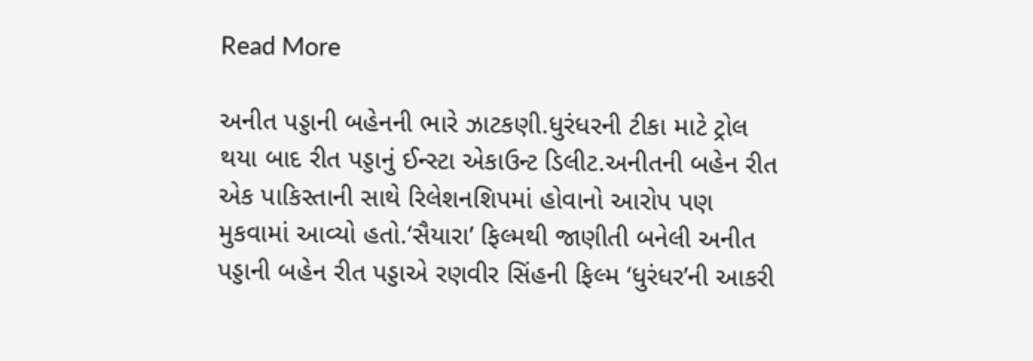Read More

અનીત પડ્ડાની બહેનની ભારે ઝાટકણી.ધુરંધરની ટીકા માટે ટ્રોલ થયા બાદ રીત પડ્ડાનું ઈન્સ્ટા એકાઉન્ટ ડિલીટ.અનીતની બહેન રીત એક પાકિસ્તાની સાથે રિલેશનશિપમાં હોવાનો આરોપ પણ મુકવામાં આવ્યો હતો.‘સૈયારા’ ફિલ્મથી જાણીતી બનેલી અનીત પડ્ડાની બહેન રીત પડ્ડાએ રણવીર સિંહની ફિલ્મ ‘ધુરંધર’ની આકરી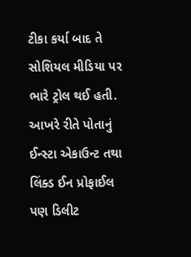ટીકા કર્યા બાદ તે સોશિયલ મીડિયા પર ભારે ટ્રોલ થઈ હતી. આખરે રીતે પોતાનું ઈન્સ્ટા એકાઉન્ટ તથા લિંક્ડ ઈન પ્રોફાઈલ પણ ડિલીટ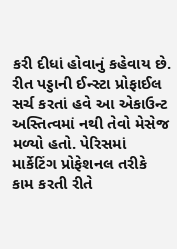કરી દીધાં હોવાનું કહેવાય છે. રીત પડ્ડાની ઈન્સ્ટા પ્રોફાઈલ સર્ચ કરતાં હવે આ એકાઉન્ટ અસ્તિત્વમાં નથી તેવો મેસેજ મળ્યો હતો. પેરિસમાં માર્કેટિંગ પ્રોફેશનલ તરીકે કામ કરતી રીતે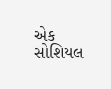એક સોશિયલ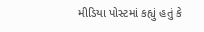મીડિયા પોસ્ટમાં કહ્યું હતું કે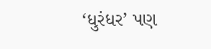‘ધુરંધર’ પણ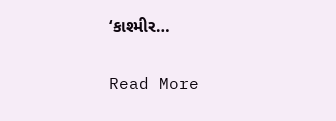‘કાશ્મીર…

Read More